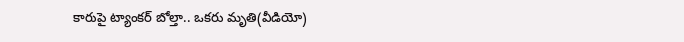కారుపై ట్యాంకర్ బోల్తా.. ఒకరు మృతి(వీడియో)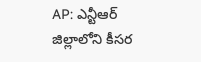AP: ఎన్టీఆర్ జిల్లాలోని కీసర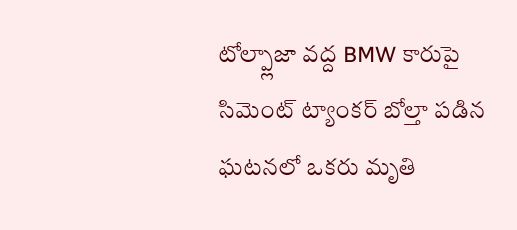టోల్ప్లాజా వద్ద BMW కారుపై సిమెంట్ ట్యాంకర్ బోల్తా పడిన ఘటనలో ఒకరు మృతి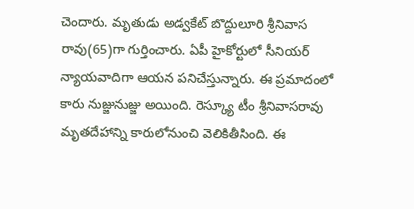చెందారు. మృతుడు అడ్వకేట్ బొద్దులూరి శ్రీనివాస రావు(65)గా గుర్తించారు. ఏపీ హైకోర్టులో సీనియర్ న్యాయవాదిగా ఆయన పనిచేస్తున్నారు. ఈ ప్రమాదంలో కారు నుజ్జునుజ్జు అయింది. రెస్క్యూ టీం శ్రీనివాసరావు మృతదేహాన్ని కారులోనుంచి వెలికితీసింది. ఈ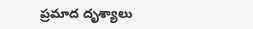ప్రమాద దృశ్యాలు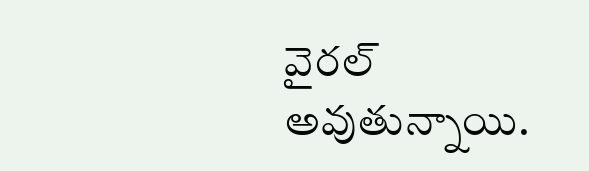వైరల్ అవుతున్నాయి.